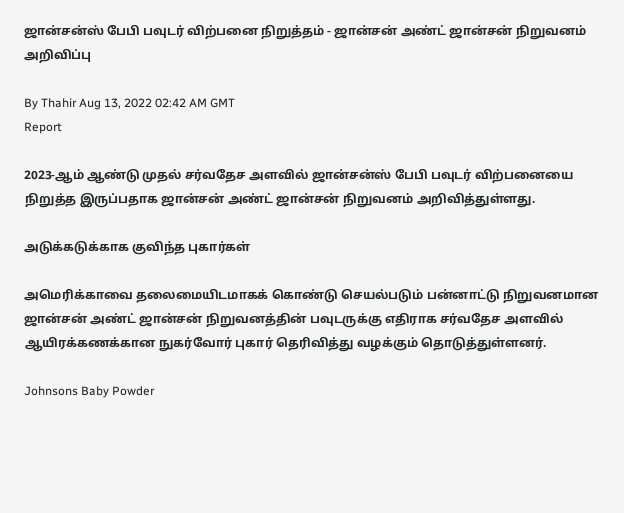ஜான்சன்ஸ் பேபி பவுடர் விற்பனை நிறுத்தம் - ஜான்சன் அண்ட் ஜான்சன் நிறுவனம் அறிவிப்பு

By Thahir Aug 13, 2022 02:42 AM GMT
Report

2023-ஆம் ஆண்டு முதல் சர்வதேச அளவில் ஜான்சன்ஸ் பேபி பவுடர் விற்பனையை நிறுத்த இருப்பதாக ஜான்சன் அண்ட் ஜான்சன் நிறுவனம் அறிவித்துள்ளது.

அடுக்கடுக்காக குவிந்த புகார்கள்

அமெரிக்காவை தலைமையிடமாகக் கொண்டு செயல்படும் பன்னாட்டு நிறுவனமான ஜான்சன் அண்ட் ஜான்சன் நிறுவனத்தின் பவுடருக்கு எதிராக சர்வதேச அளவில் ஆயிரக்கணக்கான நுகர்வோர் புகார் தெரிவித்து வழக்கும் தொடுத்துள்ளனர்.

Johnsons Baby Powder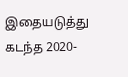இதையடுத்து கடந்த 2020-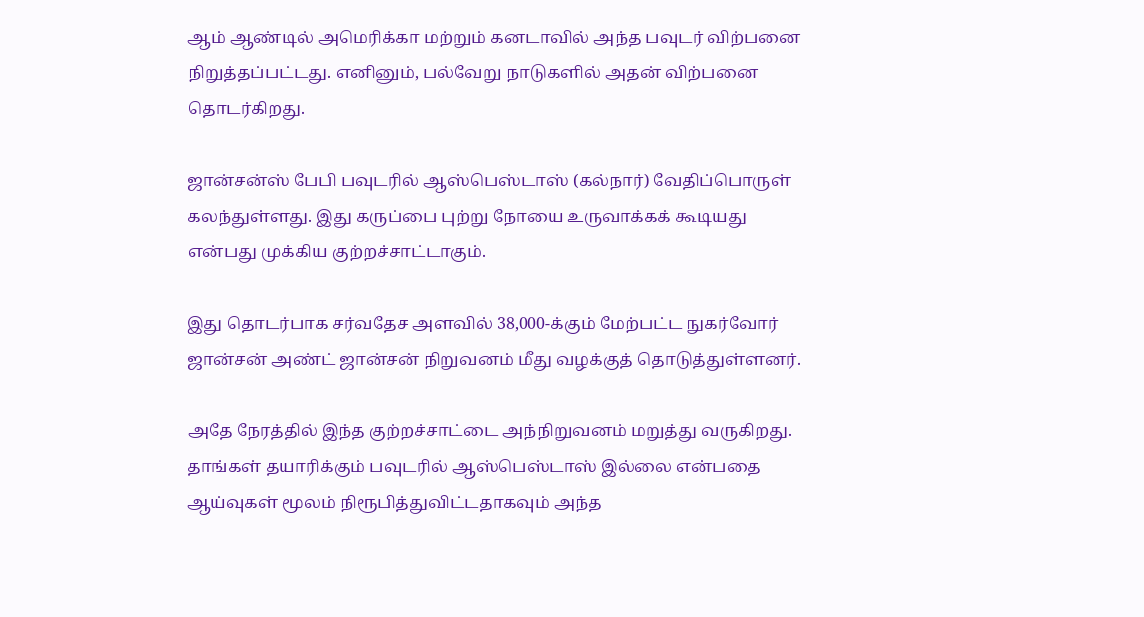ஆம் ஆண்டில் அமெரிக்கா மற்றும் கனடாவில் அந்த பவுடர் விற்பனை நிறுத்தப்பட்டது. எனினும், பல்வேறு நாடுகளில் அதன் விற்பனை தொடர்கிறது.

ஜான்சன்ஸ் பேபி பவுடரில் ஆஸ்பெஸ்டாஸ் (கல்நார்) வேதிப்பொருள் கலந்துள்ளது. இது கருப்பை புற்று நோயை உருவாக்கக் கூடியது என்பது முக்கிய குற்றச்சாட்டாகும்.

இது தொடர்பாக சர்வதேச அளவில் 38,000-க்கும் மேற்பட்ட நுகர்வோர் ஜான்சன் அண்ட் ஜான்சன் நிறுவனம் மீது வழக்குத் தொடுத்துள்ளனர்.

அதே நேரத்தில் இந்த குற்றச்சாட்டை அந்நிறுவனம் மறுத்து வருகிறது. தாங்கள் தயாரிக்கும் பவுடரில் ஆஸ்பெஸ்டாஸ் இல்லை என்பதை ஆய்வுகள் மூலம் நிரூபித்துவிட்டதாகவும் அந்த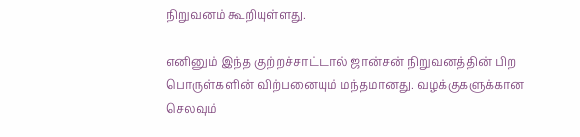நிறுவனம் கூறியுள்ளது.

எனினும் இந்த குற்றச்சாட்டால் ஜான்சன் நிறுவனத்தின் பிற பொருள்களின் விற்பனையும் மந்தமானது. வழக்குகளுக்கான செலவும்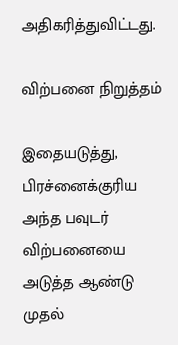அதிகரித்துவிட்டது.

விற்பனை நிறுத்தம்

இதையடுத்து, பிரச்னைக்குரிய அந்த பவுடர் விற்பனையை அடுத்த ஆண்டு முதல்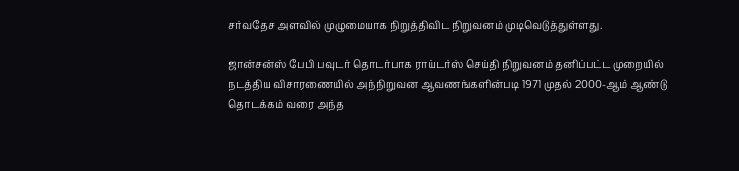சர்வதேச அளவில் முழுமையாக நிறுத்திவிட நிறுவனம் முடிவெடுத்துள்ளது.

ஜான்சன்ஸ் பேபி பவுடர் தொடர்பாக ராய்டர்ஸ் செய்தி நிறுவனம் தனிப்பட்ட முறையில் நடத்திய விசாரணையில் அந்நிறுவன ஆவணங்களின்படி 1971 முதல் 2000-ஆம் ஆண்டு தொடக்கம் வரை அந்த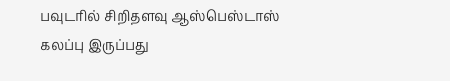பவுடரில் சிறிதளவு ஆஸ்பெஸ்டாஸ் கலப்பு இருப்பது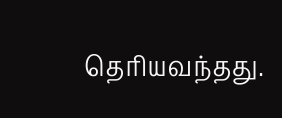தெரியவந்தது.